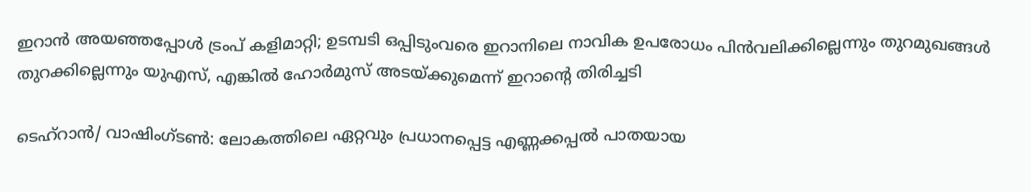ഇറാൻ അയഞ്ഞപ്പോൾ ട്രംപ് കളിമാറ്റി; ഉടമ്പടി ഒപ്പിടുംവരെ ഇറാനിലെ നാവിക ഉപരോധം പിൻവലിക്കില്ലെന്നും തുറമുഖങ്ങൾ തുറക്കില്ലെന്നും യുഎസ്, എങ്കിൽ ഹോർമുസ് അടയ്ക്കുമെന്ന് ഇറാൻ്റെ തിരിച്ചടി

ടെഹ്റാൻ/ വാഷിംഗ്ടൺ: ലോകത്തിലെ ഏറ്റവും പ്രധാനപ്പെട്ട എണ്ണക്കപ്പൽ പാതയായ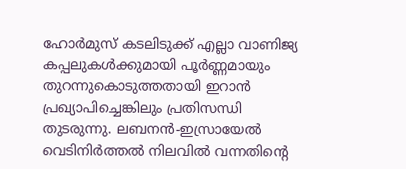ഹോർമുസ് കടലിടുക്ക് എല്ലാ വാണിജ്യ കപ്പലുകൾക്കുമായി പൂർണ്ണമായും തുറന്നുകൊടുത്തതായി ഇറാൻ പ്രഖ്യാപിച്ചെങ്കിലും പ്രതിസന്ധി തുടരുന്നു. ലബനൻ-ഇസ്രായേൽ വെടിനിർത്തൽ നിലവിൽ വന്നതിൻ്റെ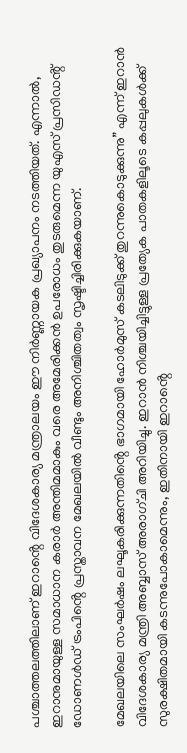പശ്ചാത്തലത്തിലാണ് ഇറാൻ്റെ വിദേശകാര്യ മന്ത്രാലയം ഈ നിർണ്ണായക പ്രഖ്യാപനം നടത്തിയത്. എന്നാൽ, ഇറാനുമായുള്ള സമാധാന കരാർ അന്തിമമാകും വരെ അമേരിക്കൻ ഉപരോധം തുടരുമെന്ന യുഎസ് പ്രസിഡൻ്റ് ഡോണൾഡ് ട്രംപിൻ്റെ പ്രസ്താവന മേഖലയിൽ വീണ്ടും അനിശ്ചിതത്വം സൃഷ്ടിച്ചിരിക്കുകയാണ്.

മേഖലയിലെ സംഘർഷം ലഘൂകരിക്കുന്നതിൻ്റെ ഭാഗമായി ഹോർമുസ് കടലിടുക്ക് തുറന്നുകൊടുക്കുന്നു” എന്ന് ഇറാൻ വിദേശകാര്യ മന്ത്രി അബ്ബാസ് അരാഗ്‌ചി അറിയിച്ചു. ഇറാൻ നിശ്ചയിച്ചിട്ടുള്ള പ്രത്യേക പാതകളിലൂടെ കപ്പലുകൾക്ക് സുരക്ഷിതമായി കടന്നുപോകാമെന്നും, ഇതിനായി ഇറാൻ്റെ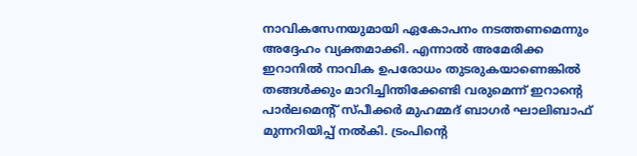നാവികസേനയുമായി ഏകോപനം നടത്തണമെന്നും അദ്ദേഹം വ്യക്തമാക്കി. എന്നാൽ അമേരിക്ക ഇറാനിൽ നാവിക ഉപരോധം തുടരുകയാണെങ്കിൽ തങ്ങൾക്കും മാറിച്ചിന്തിക്കേണ്ടി വരുമെന്ന് ഇറാൻ്റെ പാർലമെൻ്റ് സ്പീക്കർ മുഹമ്മദ് ബാഗർ ഘാലിബാഫ് മുന്നറിയിപ്പ് നൽകി. ട്രംപിൻ്റെ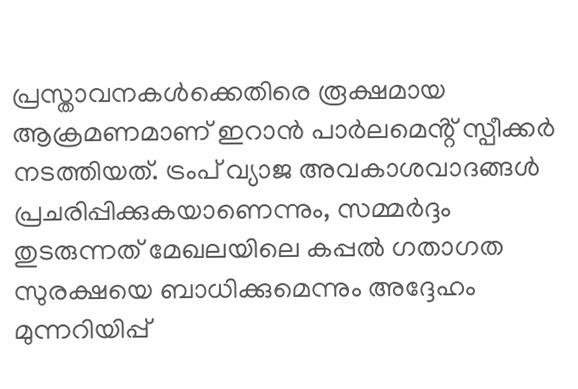പ്രസ്താവനകൾക്കെതിരെ രൂക്ഷമായ ആക്രമണമാണ് ഇറാൻ പാർലമെൻ്റ് സ്പീക്കർ നടത്തിയത്. ട്രംപ് വ്യാജ അവകാശവാദങ്ങൾ പ്രചരിപ്പിക്കുകയാണെന്നും, സമ്മർദ്ദം തുടരുന്നത് മേഖലയിലെ കപ്പൽ ഗതാഗത സുരക്ഷയെ ബാധിക്കുമെന്നും അദ്ദേഹം മുന്നറിയിപ്പ്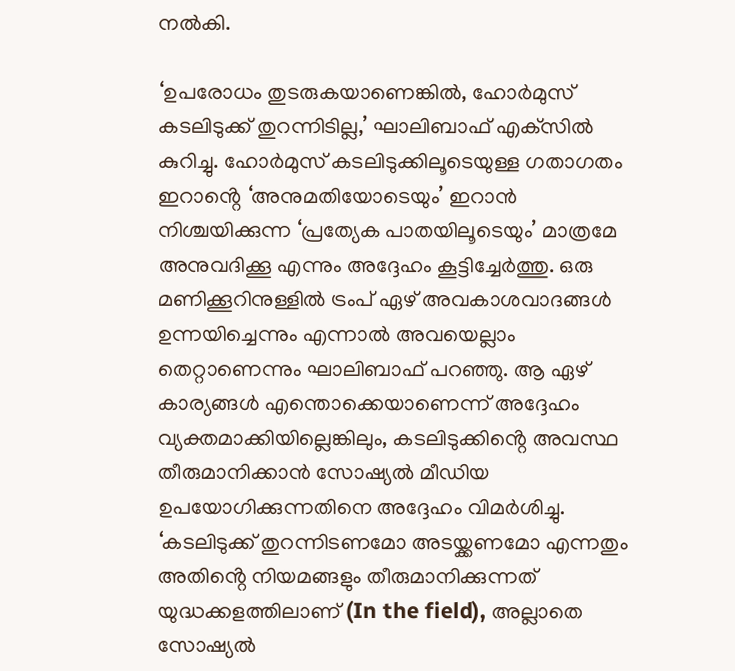നൽകി.

‘ഉപരോധം തുടരുകയാണെങ്കിൽ, ഹോർമുസ് കടലിടുക്ക് തുറന്നിടില്ല,’ ഘാലിബാഫ് എക്‌സിൽ കുറിച്ചു. ഹോർമുസ് കടലിടുക്കിലൂടെയുള്ള ഗതാഗതം ഇറാൻ്റെ ‘അനുമതിയോടെയും’ ഇറാൻ നിശ്ചയിക്കുന്ന ‘പ്രത്യേക പാതയിലൂടെയും’ മാത്രമേ അനുവദിക്കൂ എന്നും അദ്ദേഹം കൂട്ടിച്ചേർത്തു. ഒരു മണിക്കൂറിനുള്ളിൽ ട്രംപ് ഏഴ് അവകാശവാദങ്ങൾ ഉന്നയിച്ചെന്നും എന്നാൽ അവയെല്ലാം തെറ്റാണെന്നും ഘാലിബാഫ് പറഞ്ഞു. ആ ഏഴ് കാര്യങ്ങൾ എന്തൊക്കെയാണെന്ന് അദ്ദേഹം വ്യക്തമാക്കിയില്ലെങ്കിലും, കടലിടുക്കിൻ്റെ അവസ്ഥ തീരുമാനിക്കാൻ സോഷ്യൽ മീഡിയ ഉപയോഗിക്കുന്നതിനെ അദ്ദേഹം വിമർശിച്ചു. ‘കടലിടുക്ക് തുറന്നിടണമോ അടയ്ക്കണമോ എന്നതും അതിൻ്റെ നിയമങ്ങളും തീരുമാനിക്കുന്നത് യുദ്ധക്കളത്തിലാണ് (In the field), അല്ലാതെ സോഷ്യൽ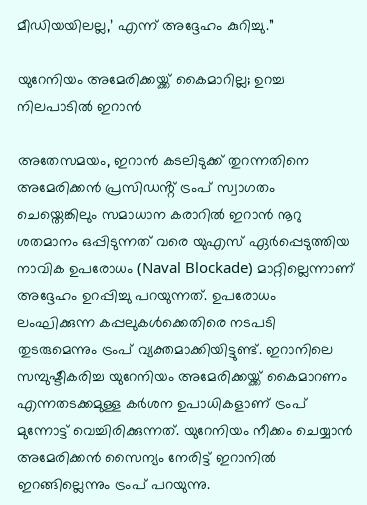മീഡിയയിലല്ല,’ എന്ന് അദ്ദേഹം കുറിച്ചു.”

യുറേനിയം അമേരിക്കയ്ക്ക് കൈമാറില്ല; ഉറച്ച നിലപാടിൽ ഇറാൻ

അതേസമയം, ഇറാൻ കടലിടുക്ക് തുറന്നതിനെ അമേരിക്കൻ പ്രസിഡൻ്റ് ട്രംപ് സ്വാഗതം ചെയ്തെങ്കിലും സമാധാന കരാറിൽ ഇറാൻ നൂറു ശതമാനം ഒപ്പിടുന്നത് വരെ യുഎസ് ഏർപ്പെടുത്തിയ നാവിക ഉപരോധം (Naval Blockade) മാറ്റില്ലെന്നാണ് അദ്ദേഹം ഉറപ്പിച്ചു പറയുന്നത്. ഉപരോധം ലംഘിക്കുന്ന കപ്പലുകൾക്കെതിരെ നടപടി തുടരുമെന്നും ട്രംപ് വ്യക്തമാക്കിയിട്ടുണ്ട്. ഇറാനിലെ സമ്പുഷ്ടീകരിച്ച യുറേനിയം അമേരിക്കയ്ക്ക് കൈമാറണം എന്നതടക്കമുള്ള കർശന ഉപാധികളാണ് ട്രംപ് മുന്നോട്ട് വെച്ചിരിക്കുന്നത്. യുറേനിയം നീക്കം ചെയ്യാൻ അമേരിക്കൻ സൈന്യം നേരിട്ട് ഇറാനിൽ ഇറങ്ങില്ലെന്നും ട്രംപ് പറയുന്നു.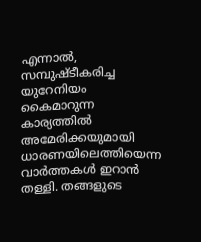എന്നാൽ, സമ്പുഷ്ടീകരിച്ച യുറേനിയം കൈമാറുന്ന കാര്യത്തിൽ അമേരിക്കയുമായി ധാരണയിലെത്തിയെന്ന വാർത്തകൾ ഇറാൻ തള്ളി. തങ്ങളുടെ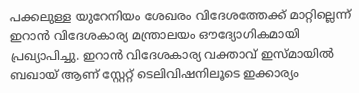പക്കലുള്ള യുറേനിയം ശേഖരം വിദേശത്തേക്ക് മാറ്റില്ലെന്ന് ഇറാൻ വിദേശകാര്യ മന്ത്രാലയം ഔദ്യോഗികമായി പ്രഖ്യാപിച്ചു. ഇറാൻ വിദേശകാര്യ വക്താവ് ഇസ്മായിൽ ബഖായ് ആണ് സ്റ്റേറ്റ് ടെലിവിഷനിലൂടെ ഇക്കാര്യം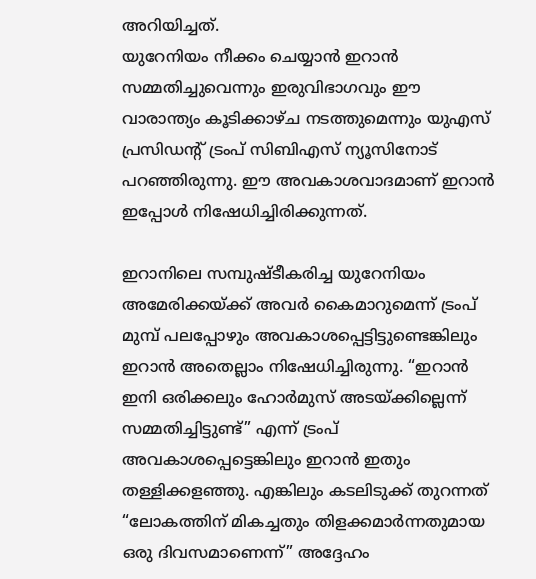അറിയിച്ചത്.
യുറേനിയം നീക്കം ചെയ്യാൻ ഇറാൻ സമ്മതിച്ചുവെന്നും ഇരുവിഭാഗവും ഈ വാരാന്ത്യം കൂടിക്കാഴ്ച നടത്തുമെന്നും യുഎസ് പ്രസിഡൻ്റ് ട്രംപ് സിബിഎസ് ന്യൂസിനോട് പറഞ്ഞിരുന്നു. ഈ അവകാശവാദമാണ് ഇറാൻ ഇപ്പോൾ നിഷേധിച്ചിരിക്കുന്നത്.

ഇറാനിലെ സമ്പുഷ്ടീകരിച്ച യുറേനിയം അമേരിക്കയ്ക്ക് അവർ കൈമാറുമെന്ന് ട്രംപ് മുമ്പ് പലപ്പോഴും അവകാശപ്പെട്ടിട്ടുണ്ടെങ്കിലും ഇറാൻ അതെല്ലാം നിഷേധിച്ചിരുന്നു. “ഇറാൻ ഇനി ഒരിക്കലും ഹോർമുസ് അടയ്ക്കില്ലെന്ന് സമ്മതിച്ചിട്ടുണ്ട്” എന്ന് ട്രംപ് അവകാശപ്പെട്ടെങ്കിലും ഇറാൻ ഇതും തള്ളിക്കളഞ്ഞു. എങ്കിലും കടലിടുക്ക് തുറന്നത് “ലോകത്തിന് മികച്ചതും തിളക്കമാർന്നതുമായ ഒരു ദിവസമാണെന്ന്” അദ്ദേഹം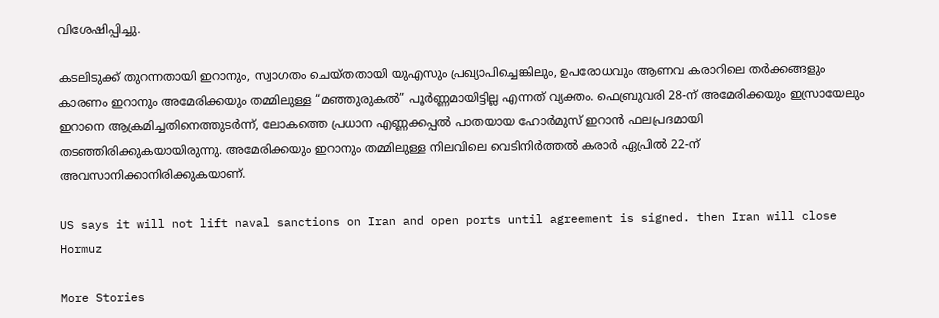വിശേഷിപ്പിച്ചു.

കടലിടുക്ക് തുറന്നതായി ഇറാനും, സ്വാഗതം ചെയ്തതായി യുഎസും പ്രഖ്യാപിച്ചെങ്കിലും, ഉപരോധവും ആണവ കരാറിലെ തർക്കങ്ങളും കാരണം ഇറാനും അമേരിക്കയും തമ്മിലുള്ള “മഞ്ഞുരുകൽ” പൂർണ്ണമായിട്ടില്ല എന്നത് വ്യക്തം. ഫെബ്രുവരി 28-ന് അമേരിക്കയും ഇസ്രായേലും ഇറാനെ ആക്രമിച്ചതിനെത്തുടർന്ന്, ലോകത്തെ പ്രധാന എണ്ണക്കപ്പൽ പാതയായ ഹോർമുസ് ഇറാൻ ഫലപ്രദമായി തടഞ്ഞിരിക്കുകയായിരുന്നു. അമേരിക്കയും ഇറാനും തമ്മിലുള്ള നിലവിലെ വെടിനിർത്തൽ കരാർ ഏപ്രിൽ 22-ന് അവസാനിക്കാനിരിക്കുകയാണ്.

US says it will not lift naval sanctions on Iran and open ports until agreement is signed. then Iran will close Hormuz

More Stories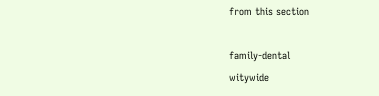from this section

family-dental
witywide